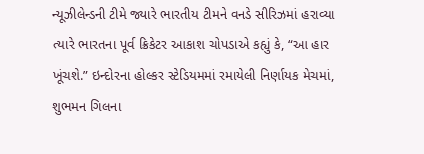ન્યૂઝીલેન્ડની ટીમે જ્યારે ભારતીય ટીમને વનડે સીરિઝમાં હરાવ્યા ત્યારે ભારતના પૂર્વ ક્રિકેટર આકાશ ચોપડાએ કહ્યું કે, “આ હાર ખૂંચશે.” ઇન્દોરના હોલ્કર સ્ટેડિયમમાં રમાયેલી નિર્ણાયક મેચમાં, શુભમન ગિલના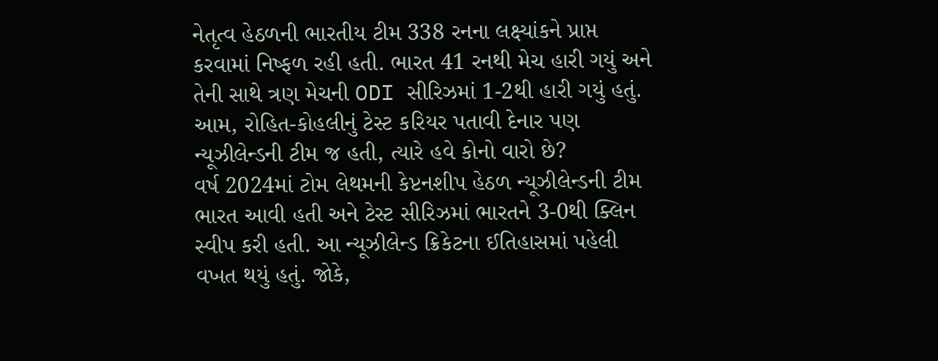નેતૃત્વ હેઠળની ભારતીય ટીમ 338 રનના લક્ષ્યાંકને પ્રાપ્ત કરવામાં નિષ્ફળ રહી હતી. ભારત 41 રનથી મેચ હારી ગયું અને તેની સાથે ત્રણ મેચની ODI સીરિઝમાં 1-2થી હારી ગયું હતું. આમ, રોહિત-કોહલીનું ટેસ્ટ કરિયર પતાવી દેનાર પણ ન્યૂઝીલેન્ડની ટીમ જ હતી, ત્યારે હવે કોનો વારો છે?
વર્ષ 2024માં ટોમ લેથમની કેપ્ટનશીપ હેઠળ ન્યૂઝીલેન્ડની ટીમ ભારત આવી હતી અને ટેસ્ટ સીરિઝમાં ભારતને 3-0થી ક્લિન સ્વીપ કરી હતી. આ ન્યૂઝીલેન્ડ ક્રિકેટના ઈતિહાસમાં પહેલી વખત થયું હતું. જોકે,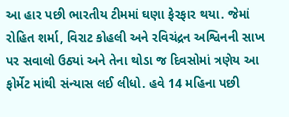આ હાર પછી ભારતીય ટીમમાં ઘણા ફેરફાર થયા. જેમાં રોહિત શર્મા, વિરાટ કોહલી અને રવિચંદ્રન અશ્વિનની સાખ પર સવાલો ઉઠ્યાં અને તેના થોડા જ દિવસોમાં ત્રણેય આ ફોર્મેટ માંથી સંન્યાસ લઈ લીધો. હવે 14 મહિના પછી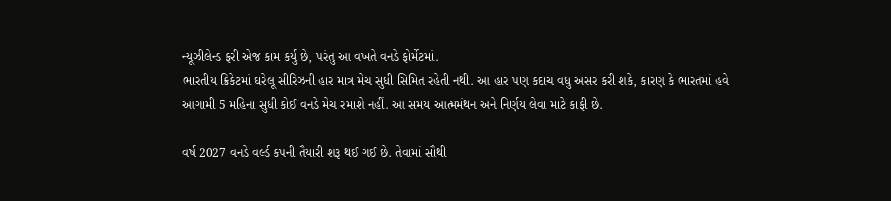ન્યૂઝીલેન્ડ ફરી એજ કામ કર્યુ છે, પરંતુ આ વખતે વનડે ફોર્મેટમાં.
ભારતીય ક્રિકેટમાં ઘરેલૂ સીરિઝની હાર માત્ર મેચ સુધી સિમિત રહેતી નથી. આ હાર પણ કદાચ વધુ અસર કરી શકે, કારણ કે ભારતમાં હવે આગામી 5 મહિના સુધી કોઈ વનડે મેચ રમાશે નહીં. આ સમય આત્મમંથન અને નિર્ણય લેવા માટે કાફી છે.

વર્ષ 2027 વનડે વર્લ્ડ કપની તૈયારી શરૂ થઈ ગઈ છે. તેવામાં સૌથી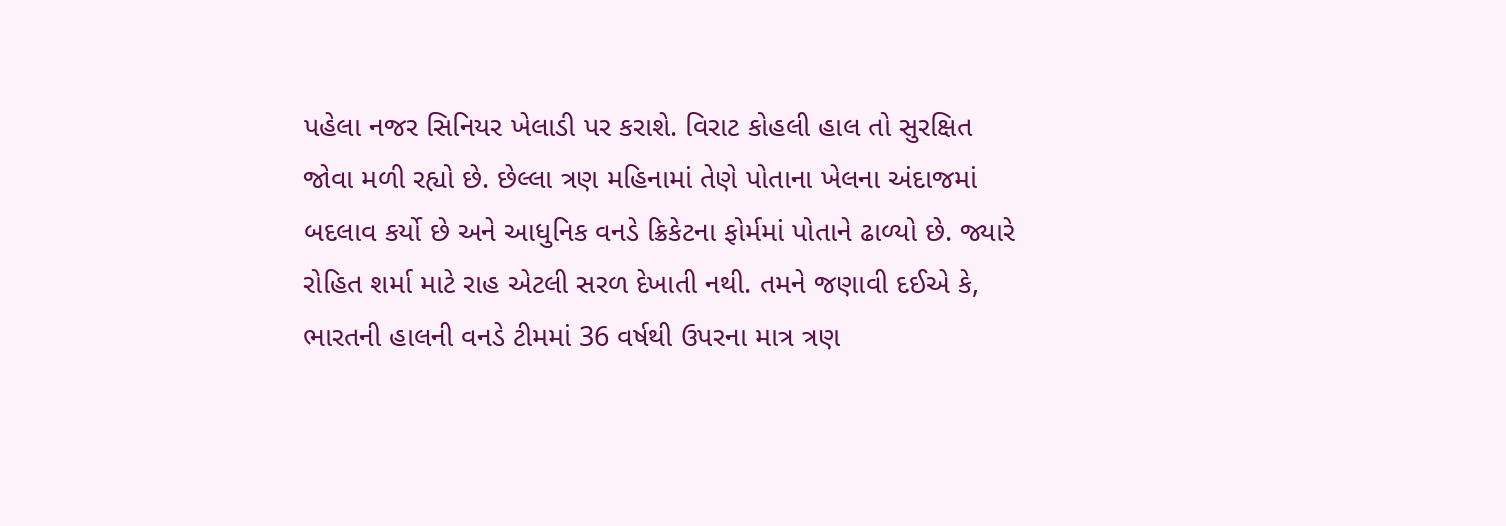પહેલા નજર સિનિયર ખેલાડી પર કરાશે. વિરાટ કોહલી હાલ તો સુરક્ષિત જોવા મળી રહ્યો છે. છેલ્લા ત્રણ મહિનામાં તેણે પોતાના ખેલના અંદાજમાં બદલાવ કર્યો છે અને આધુનિક વનડે ક્રિકેટના ફોર્મમાં પોતાને ઢાળ્યો છે. જ્યારે રોહિત શર્મા માટે રાહ એટલી સરળ દેખાતી નથી. તમને જણાવી દઈએ કે, ભારતની હાલની વનડે ટીમમાં 36 વર્ષથી ઉપરના માત્ર ત્રણ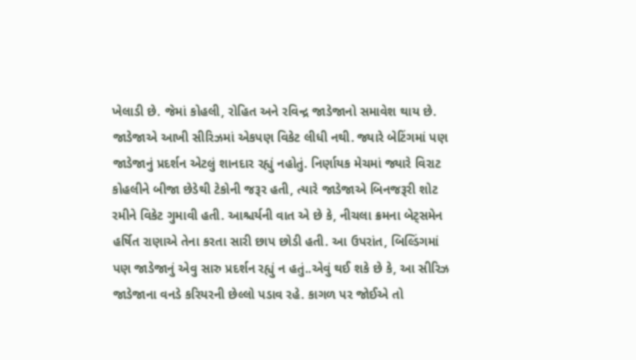ખેલાડી છે. જેમાં કોહલી, રોહિત અને રવિન્દ્ર જાડેજાનો સમાવેશ થાય છે.
જાડેજાએ આખી સીરિઝમાં એકપણ વિકેટ લીધી નથી. જ્યારે બેટિંગમાં પણ જાડેજાનું પ્રદર્શન એટલું શાનદાર રહ્યું નહોતું. નિર્ણાયક મેચમાં જ્યારે વિરાટ કોહલીને બીજા છેડેથી ટેકોની જરૂર હતી, ત્યારે જાડેજાએ બિનજરૂરી શોટ રમીને વિકેટ ગુમાવી હતી. આશ્ચર્યની વાત એ છે કે, નીચલા ક્રમના બેટ્સમેન હર્ષિત રાણાએ તેના કરતા સારી છાપ છોડી હતી. આ ઉપરાંત, બિલ્ડિંગમાં પણ જાડેજાનું એવુ સારુ પ્રદર્શન રહ્યું ન હતું..એવું થઈ શકે છે કે, આ સીરિઝ જાડેજાના વનડે કરિયરની છેલ્લો પડાવ રહે. કાગળ પર જોઈએ તો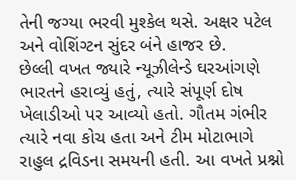તેની જગ્યા ભરવી મુશ્કેલ થસે. અક્ષર પટેલ અને વોશિંગ્ટન સુંદર બંને હાજર છે.
છેલ્લી વખત જ્યારે ન્યૂઝીલેન્ડે ઘરઆંગણે ભારતને હરાવ્યું હતું, ત્યારે સંપૂર્ણ દોષ ખેલાડીઓ પર આવ્યો હતો. ગૌતમ ગંભીર ત્યારે નવા કોચ હતા અને ટીમ મોટાભાગે રાહુલ દ્રવિડના સમયની હતી. આ વખતે પ્રશ્નો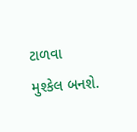ટાળવા મુશ્કેલ બનશે.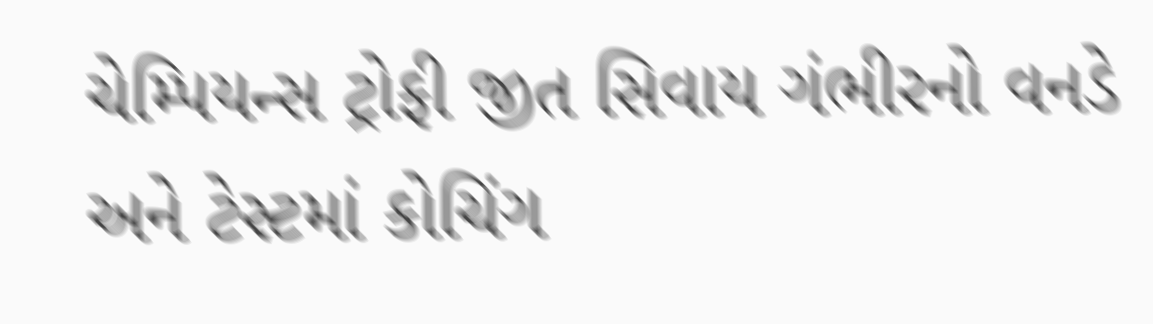ચેમ્પિયન્સ ટ્રોફી જીત સિવાય ગંભીરનો વનડે અને ટેસ્ટમાં કોચિંગ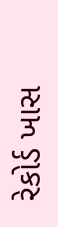રેકોર્ડ ખાસ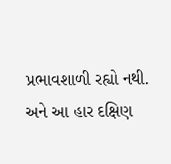પ્રભાવશાળી રહ્યો નથી. અને આ હાર દક્ષિણ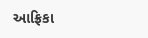આફ્રિકા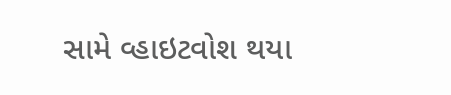સામે વ્હાઇટવોશ થયા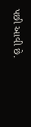પછી આવી છે.